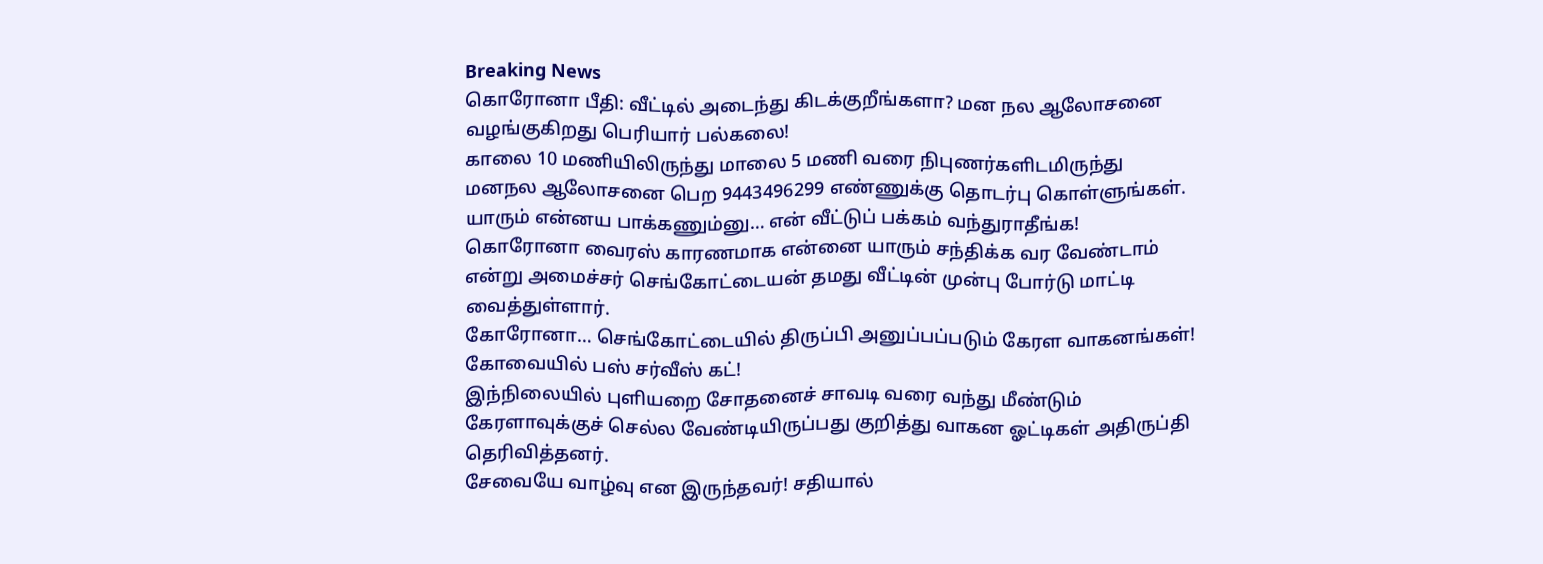Breaking News
கொரோனா பீதி: வீட்டில் அடைந்து கிடக்குறீங்களா? மன நல ஆலோசனை வழங்குகிறது பெரியார் பல்கலை!
காலை 10 மணியிலிருந்து மாலை 5 மணி வரை நிபுணர்களிடமிருந்து மனநல ஆலோசனை பெற 9443496299 எண்ணுக்கு தொடர்பு கொள்ளுங்கள்.
யாரும் என்னய பாக்கணும்னு… என் வீட்டுப் பக்கம் வந்துராதீங்க!
கொரோனா வைரஸ் காரணமாக என்னை யாரும் சந்திக்க வர வேண்டாம் என்று அமைச்சர் செங்கோட்டையன் தமது வீட்டின் முன்பு போர்டு மாட்டி வைத்துள்ளார்.
கோரோனா… செங்கோட்டையில் திருப்பி அனுப்பப்படும் கேரள வாகனங்கள்! கோவையில் பஸ் சர்வீஸ் கட்!
இந்நிலையில் புளியறை சோதனைச் சாவடி வரை வந்து மீண்டும் கேரளாவுக்குச் செல்ல வேண்டியிருப்பது குறித்து வாகன ஓட்டிகள் அதிருப்தி தெரிவித்தனர்.
சேவையே வாழ்வு என இருந்தவர்! சதியால்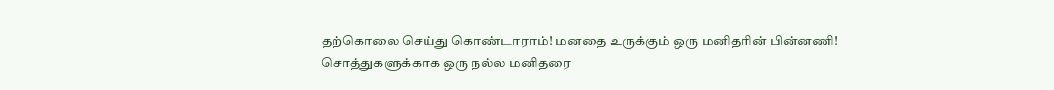தற்கொலை செய்து கொண்டாராம்! மனதை உருக்கும் ஒரு மனிதரின் பின்னணி!
சொத்துகளுக்காக ஒரு நல்ல மனிதரை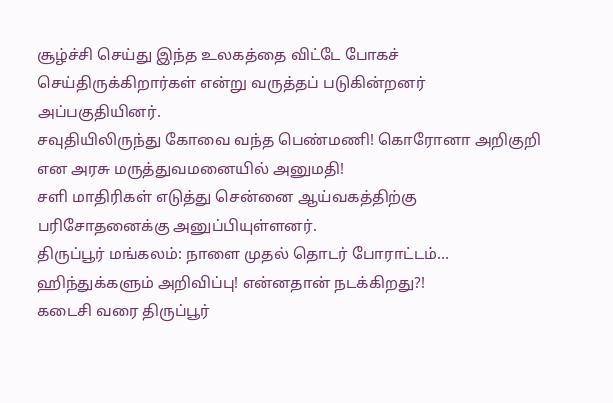சூழ்ச்சி செய்து இந்த உலகத்தை விட்டே போகச் செய்திருக்கிறார்கள் என்று வருத்தப் படுகின்றனர் அப்பகுதியினர்.
சவுதியிலிருந்து கோவை வந்த பெண்மணி! கொரோனா அறிகுறி என அரசு மருத்துவமனையில் அனுமதி!
சளி மாதிரிகள் எடுத்து சென்னை ஆய்வகத்திற்கு பரிசோதனைக்கு அனுப்பியுள்ளனர்.
திருப்பூர் மங்கலம்: நாளை முதல் தொடர் போராட்டம்… ஹிந்துக்களும் அறிவிப்பு! என்னதான் நடக்கிறது?!
கடைசி வரை திருப்பூர்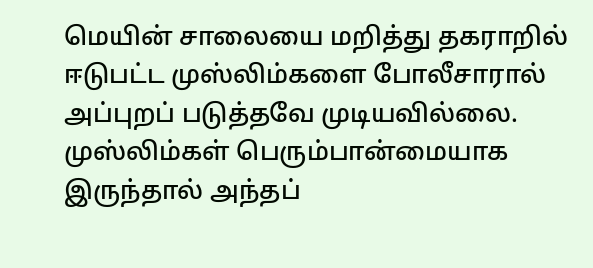மெயின் சாலையை மறித்து தகராறில் ஈடுபட்ட முஸ்லிம்களை போலீசாரால் அப்புறப் படுத்தவே முடியவில்லை. முஸ்லிம்கள் பெரும்பான்மையாக இருந்தால் அந்தப்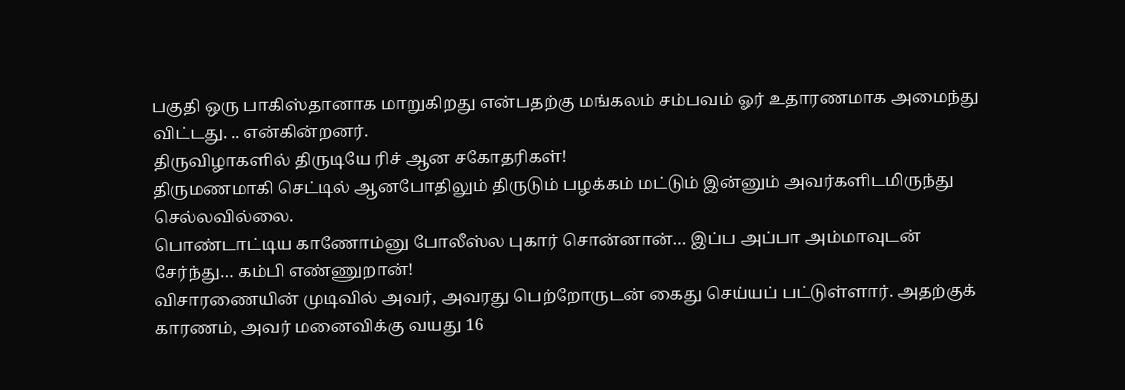பகுதி ஒரு பாகிஸ்தானாக மாறுகிறது என்பதற்கு மங்கலம் சம்பவம் ஓர் உதாரணமாக அமைந்து விட்டது. .. என்கின்றனர்.
திருவிழாகளில் திருடியே ரிச் ஆன சகோதரிகள்!
திருமணமாகி செட்டில் ஆனபோதிலும் திருடும் பழக்கம் மட்டும் இன்னும் அவர்களிடமிருந்து செல்லவில்லை.
பொண்டாட்டிய காணோம்னு போலீஸ்ல புகார் சொன்னான்… இப்ப அப்பா அம்மாவுடன் சேர்ந்து… கம்பி எண்ணுறான்!
விசாரணையின் முடிவில் அவர், அவரது பெற்றோருடன் கைது செய்யப் பட்டுள்ளார். அதற்குக் காரணம், அவர் மனைவிக்கு வயது 16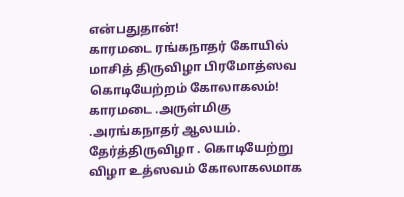என்பதுதான்!
காரமடை ரங்கநாதர் கோயில் மாசித் திருவிழா பிரமோத்ஸவ கொடியேற்றம் கோலாகலம்!
காரமடை .அருள்மிகு .அரங்கநாதர் ஆலயம். தேர்த்திருவிழா . கொடியேற்று விழா உத்ஸவம் கோலாகலமாக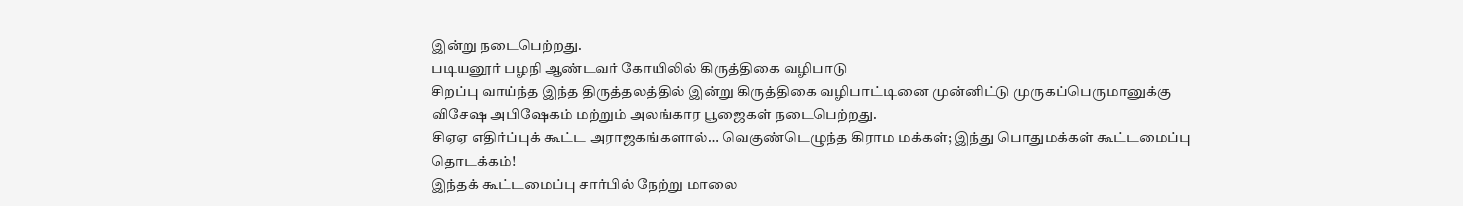இன்று நடைபெற்றது.
படியனூர் பழநி ஆண்டவர் கோயிலில் கிருத்திகை வழிபாடு
சிறப்பு வாய்ந்த இந்த திருத்தலத்தில் இன்று கிருத்திகை வழிபாட்டினை முன்னிட்டு முருகப்பெருமானுக்கு விசேஷ அபிஷேகம் மற்றும் அலங்கார பூஜைகள் நடைபெற்றது.
சிஏஏ எதிர்ப்புக் கூட்ட அராஜகங்களால்… வெகுண்டெழுந்த கிராம மக்கள்; இந்து பொதுமக்கள் கூட்டமைப்பு தொடக்கம்!
இந்தக் கூட்டமைப்பு சார்பில் நேற்று மாலை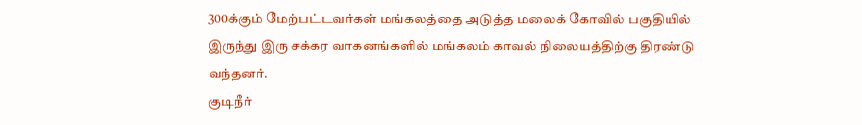300க்கும் மேற்பட்டவர்கள் மங்கலத்தை அடுத்த மலைக் கோவில் பகுதியில் இருந்து இரு சக்கர வாகனங்களில் மங்கலம் காவல் நிலையத்திற்கு திரண்டு வந்தனர்.
குடிநீர்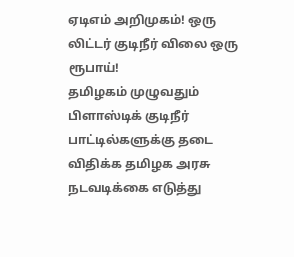ஏடிஎம் அறிமுகம்! ஒரு லிட்டர் குடிநீர் விலை ஒரு ரூபாய்!
தமிழகம் முழுவதும் பிளாஸ்டிக் குடிநீர் பாட்டில்களுக்கு தடை விதிக்க தமிழக அரசு நடவடிக்கை எடுத்து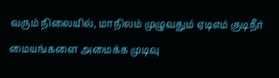வரும் நிலையில், மாநிலம் முழுவதும் ஏடிஎம் குடிநீர் மையங்களை அமைக்க முடிவு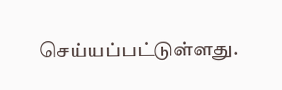செய்யப்பட்டுள்ளது.